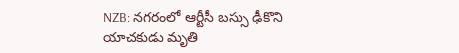NZB: నగరంలో ఆర్టీసీ బస్సు ఢీకొని యాచకుడు మృతి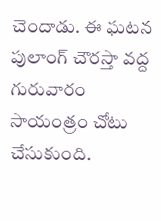చెందాడు. ఈ ఘటన పులాంగ్ చౌరస్తా వద్ద గురువారం సాయంత్రం చోటు చేసుకుంది.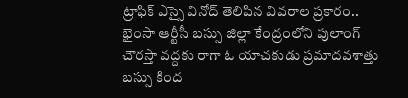ట్రాఫిక్ ఎస్సై వినోద్ తెలిపిన వివరాల ప్రకారం.. భైంసా ఆర్టీసీ బస్సు జిల్లా కేంద్రంలోని పులాంగ్ చౌరస్తా వద్దకు రాగా ఓ యాచకుడు ప్రమాదవశాత్తు బస్సు కింద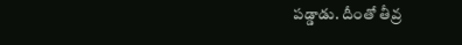పడ్డాడు. దీంతో తీవ్ర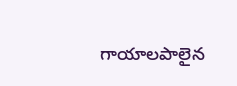గాయాలపాలైన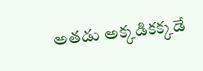అతడు అక్కడికక్కడే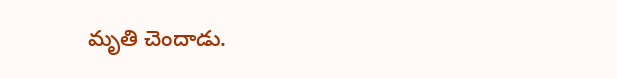మృతి చెందాడు.